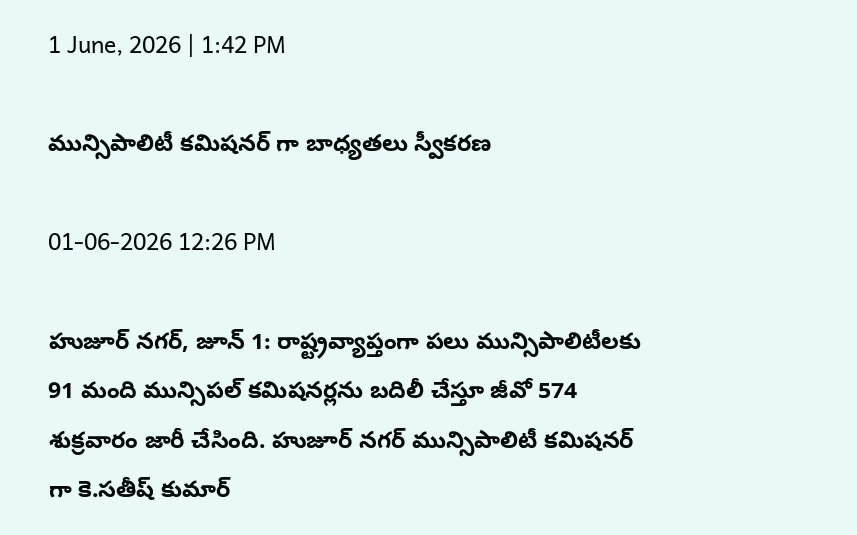1 June, 2026 | 1:42 PM

మున్సిపాలిటీ కమిషనర్ గా బాధ్యతలు స్వీకరణ

01-06-2026 12:26 PM

హుజూర్ నగర్, జూన్ 1: రాష్ట్రవ్యాప్తంగా పలు మున్సిపాలిటీలకు 91 మంది మున్సిపల్ కమిషనర్లను బదిలీ చేస్తూ జీవో 574 శుక్రవారం జారీ చేసింది. హుజూర్ నగర్ మున్సిపాలిటీ కమిషనర్ గా కె.సతీష్ కుమార్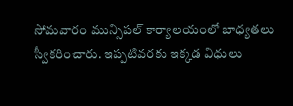సోమవారం మున్సిపల్ కార్యాలయంలో బాధ్యతలు స్వీకరించారు. ఇప్పటివరకు ఇక్కడ విధులు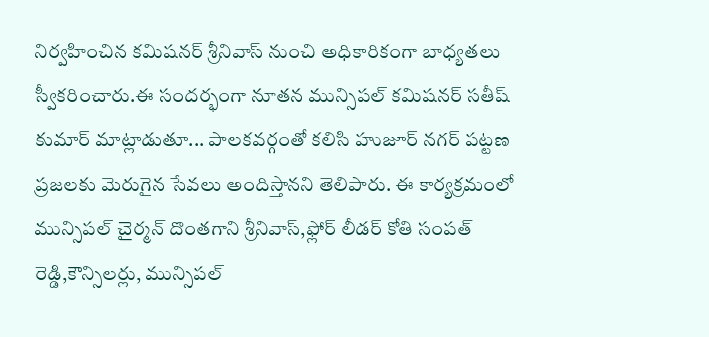నిర్వహించిన కమిషనర్ శ్రీనివాస్ నుంచి అధికారికంగా బాధ్యతలు స్వీకరించారు.ఈ సందర్భంగా నూతన మున్సిపల్ కమిషనర్ సతీష్ కుమార్ మాట్లాడుతూ... పాలకవర్గంతో కలిసి హుజూర్ నగర్ పట్టణ ప్రజలకు మెరుగైన సేవలు అందిస్తానని తెలిపారు. ఈ కార్యక్రమంలో మున్సిపల్ చైర్మన్ దొంతగాని శ్రీనివాస్,ఫ్లోర్ లీడర్ కోతి సంపత్ రెడ్డి,కౌన్సిలర్లు, మున్సిపల్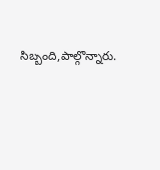సిబ్బంది,పాల్గొన్నారు.